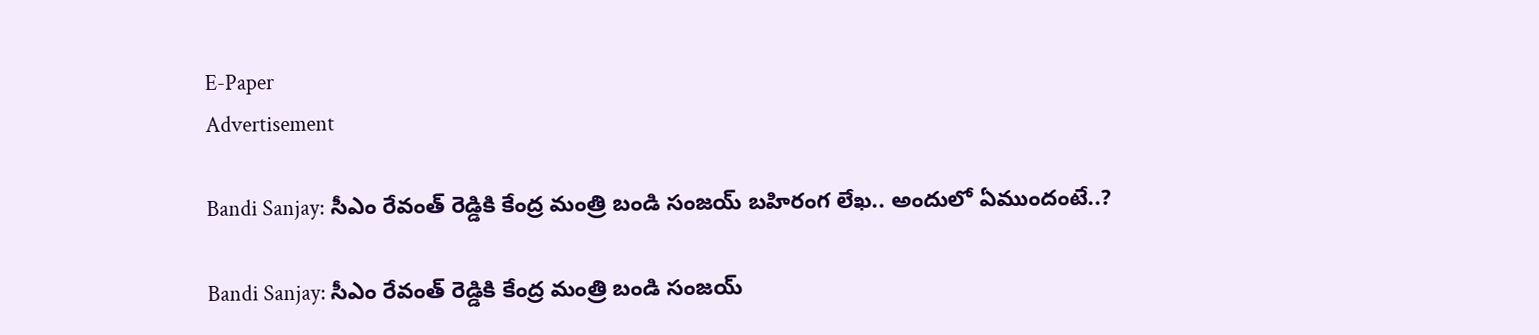E-Paper
Advertisement

Bandi Sanjay: సీఎం రేవంత్ రెడ్డికి కేంద్ర మంత్రి బండి సంజయ్ బహిరంగ లేఖ.. అందులో ఏముందంటే..?

Bandi Sanjay: సీఎం రేవంత్ రెడ్డికి కేంద్ర మంత్రి బండి సంజయ్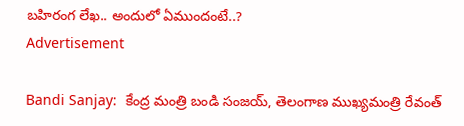బహిరంగ లేఖ.. అందులో ఏముందంటే..?
Advertisement

Bandi Sanjay:  కేంద్ర మంత్రి బండి సంజయ్, తెలంగాణ ముఖ్యమంత్రి రేవంత్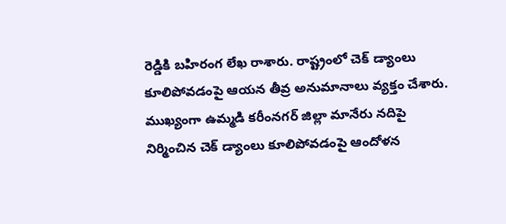రెడ్డికి బహిరంగ లేఖ రాశారు. రాష్ట్రంలో చెక్ డ్యాంలు కూలిపోవడంపై ఆయన తీవ్ర అనుమానాలు వ్యక్తం చేశారు. ముఖ్యంగా ఉమ్మడి కరీంనగర్ జిల్లా మానేరు నదిపై నిర్మించిన చెక్ డ్యాంలు కూలిపోవడంపై ఆందోళన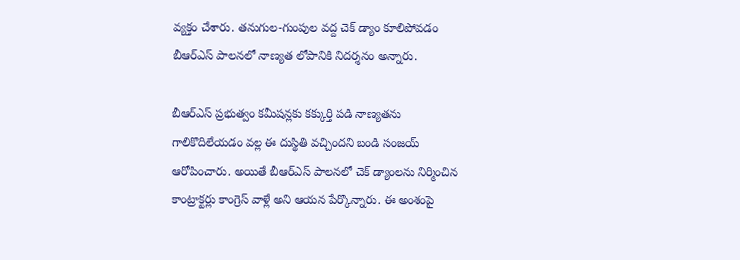వ్యక్తం చేశారు. తనుగుల-గుంపుల వద్ద చెక్ డ్యాం కూలిపోవడం బీఆర్‌ఎస్ పాలనలో నాణ్యత లోపానికి నిదర్శనం అన్నారు.

బీఆర్‌ఎస్ ప్రభుత్వం కమీషన్లకు కక్కుర్తి పడి నాణ్యతను గాలికొదిలేయడం వల్ల ఈ దుస్థితి వచ్చిందని బండి సంజయ్ ఆరోపించారు. అయితే బీఆర్‌ఎస్ పాలనలో చెక్ డ్యాంలను నిర్మించిన కాంట్రాక్టర్లు కాంగ్రెస్ వాళ్లే అని ఆయన పేర్కొన్నారు. ఈ అంశంపై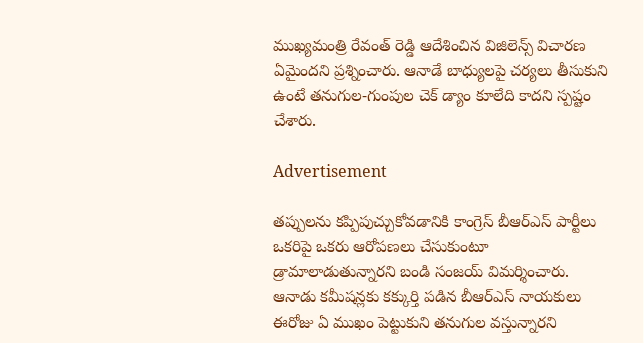ముఖ్యమంత్రి రేవంత్ రెడ్డి ఆదేశించిన విజిలెన్స్ విచారణ ఏమైందని ప్రశ్నించారు. ఆనాడే బాధ్యులపై చర్యలు తీసుకుని ఉంటే తనుగుల-గుంపుల చెక్ డ్యాం కూలేది కాదని స్పష్టం చేశారు.

Advertisement

తప్పులను కప్పిపుచ్చుకోవడానికి కాంగ్రెస్ బీఆర్‌ఎస్ పార్టీలు ఒకరిపై ఒకరు ఆరోపణలు చేసుకుంటూ డ్రామాలాడుతున్నారని బండి సంజయ్ విమర్శించారు. ఆనాడు కమీషన్లకు కక్కుర్తి పడిన బీఆర్‌ఎస్ నాయకులు ఈరోజు ఏ ముఖం పెట్టుకుని తనుగుల వస్తున్నారని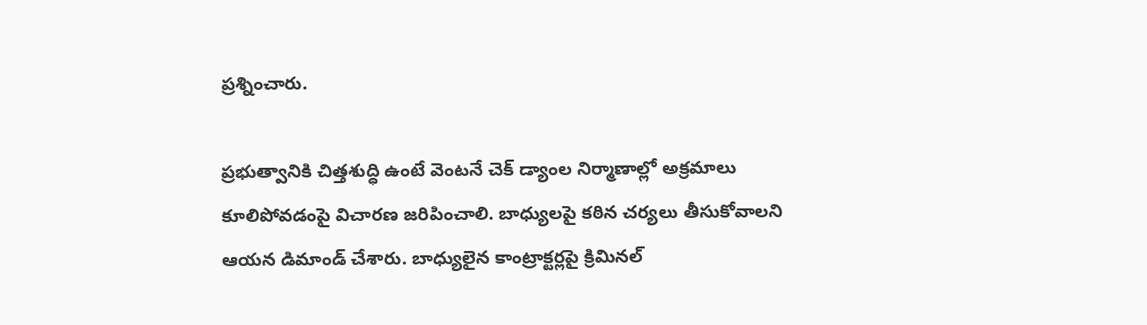ప్రశ్నించారు.

ప్రభుత్వానికి చిత్తశుద్ధి ఉంటే వెంటనే చెక్ డ్యాంల నిర్మాణాల్లో అక్రమాలు కూలిపోవడంపై విచారణ జరిపించాలి. బాధ్యులపై కఠిన చర్యలు తీసుకోవాలని ఆయన డిమాండ్ చేశారు. బాధ్యులైన కాంట్రాక్టర్లపై క్రిమినల్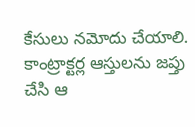కేసులు నమోదు చేయాలి. కాంట్రాక్టర్ల ఆస్తులను జప్తు చేసి ఆ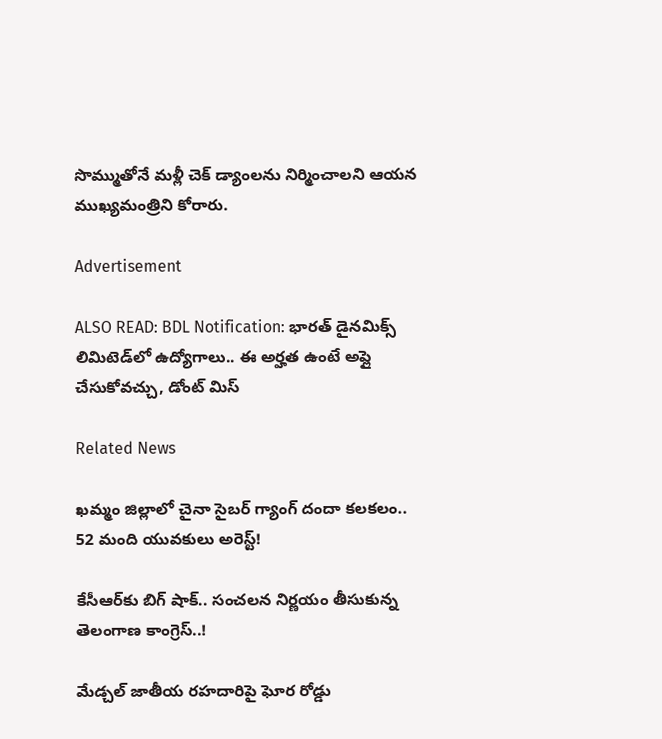సొమ్ముతోనే మళ్లీ చెక్ డ్యాంలను నిర్మించాలని ఆయన ముఖ్యమంత్రిని కోరారు.

Advertisement

ALSO READ: BDL Notification: భారత్ డైనమిక్స్ లిమిటెడ్‌లో ఉద్యోగాలు.. ఈ అర్హత ఉంటే అప్లై చేసుకోవచ్చు, డోంట్ మిస్

Related News

ఖమ్మం జిల్లాలో చైనా సైబర్ గ్యాంగ్ దందా కలకలం.. 52 మంది యువకులు అరెస్ట్!

కేసీఆర్‌కు బిగ్ షాక్.. సంచలన నిర్ణయం తీసుకున్న తెలంగాణ కాంగ్రెస్..!

మేడ్చల్ జాతీయ రహదారిపై ఘోర రోడ్డు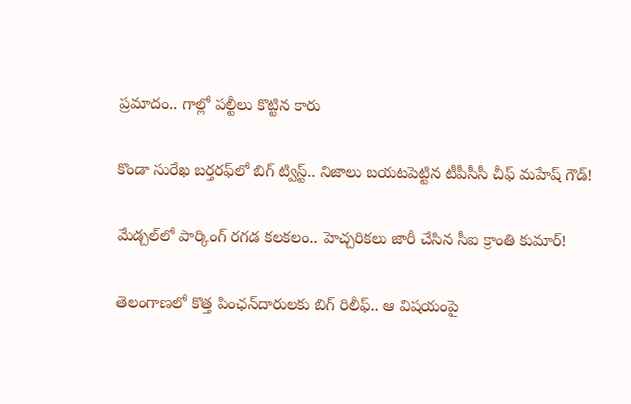ప్రమాదం.. గాల్లో పల్టీలు కొట్టిన కారు

కొండా సురేఖ బర్తరఫ్‌లో బిగ్ ట్విస్ట్.. నిజాలు బయటపెట్టిన టీపీసీసీ చీఫ్ మహేష్ గౌడ్!

మేడ్చల్‌లో పార్కింగ్ రగడ కలకలం.. హెచ్చరికలు జారీ చేసిన సీఐ క్రాంతి కుమార్!

తెలంగాణలో కొత్త పింఛన్‌‌దారులకు బిగ్ రిలీఫ్.. ఆ విషయంపై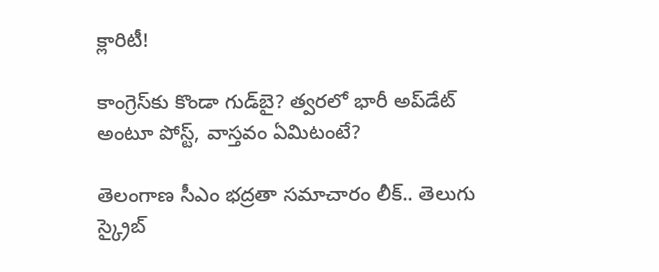క్లారిటీ!

కాంగ్రెస్‌కు కొండా‌ గుడ్‌బై? త్వరలో భారీ అప్‌డేట్ అంటూ పోస్ట్, వాస్తవం ఏమిటంటే?

తెలంగాణ సీఎం భద్రతా సమాచారం లీక్.. తెలుగు స్క్రైబ్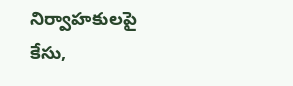నిర్వాహకులపై కేసు,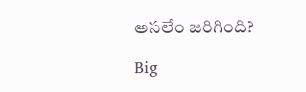అసలేం జరిగింది?

Big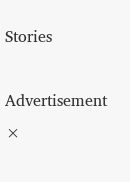Stories

Advertisement
×